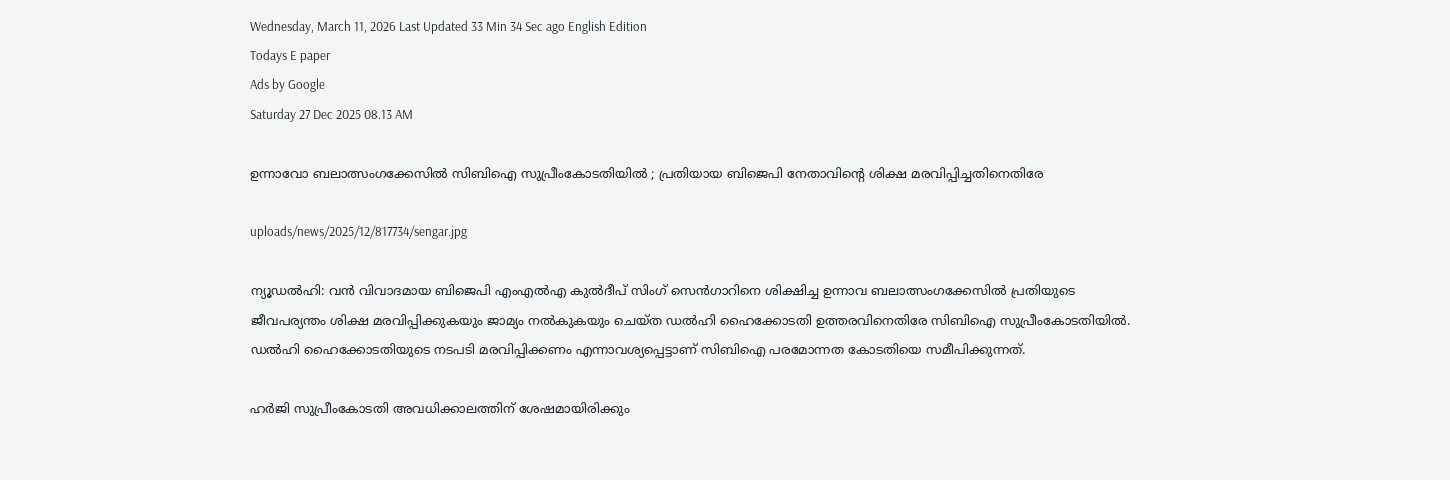Wednesday, March 11, 2026 Last Updated 33 Min 34 Sec ago English Edition
Todays E paper
Ads by Google
Saturday 27 Dec 2025 08.13 AM

ഉന്നാവോ ബലാത്സംഗക്കേസില്‍ സിബിഐ സുപ്രീംകോടതിയില്‍ ; പ്രതിയായ ബിജെപി നേതാവിന്റെ ശിക്ഷ മരവിപ്പിച്ചതിനെതിരേ

uploads/news/2025/12/817734/sengar.jpg

ന്യൂഡല്‍ഹി: വന്‍ വിവാദമായ ബിജെപി എംഎല്‍എ കുല്‍ദീപ് സിംഗ് സെന്‍ഗാറിനെ ശിക്ഷിച്ച ഉന്നാവ ബലാത്സംഗക്കേസില്‍ പ്രതിയുടെ ജീവപര്യന്തം ശിക്ഷ മരവിപ്പിക്കുകയും ജാമ്യം നല്‍കുകയും ചെയ്ത ഡല്‍ഹി ഹൈക്കോടതി ഉത്തരവിനെതിരേ സിബിഐ സുപ്രീംകോടതിയില്‍. ഡല്‍ഹി ഹൈക്കോടതിയുടെ നടപടി മരവിപ്പിക്കണം എന്നാവശ്യപ്പെട്ടാണ് സിബിഐ പരമോന്നത കോടതിയെ സമീപിക്കുന്നത്.

ഹര്‍ജി സുപ്രീംകോടതി അവധിക്കാലത്തിന് ശേഷമായിരിക്കും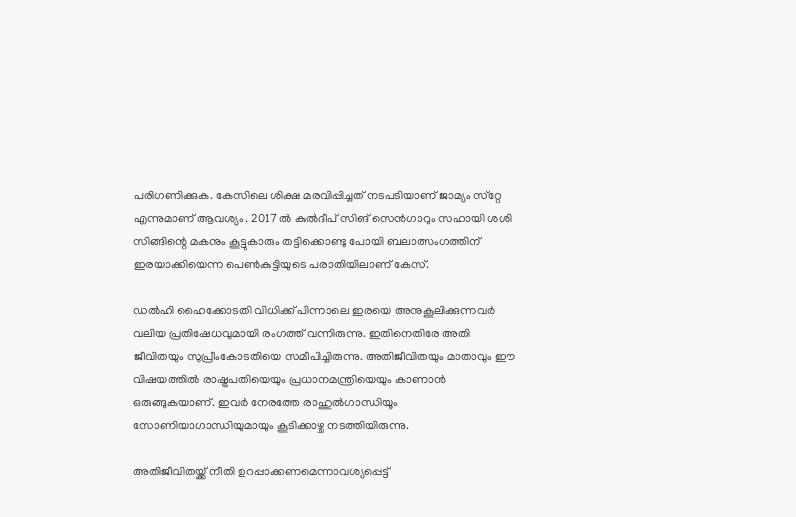പരിഗണിക്കുക. കേസിലെ ശിക്ഷ മരവിപ്പിച്ചത് നടപടിയാണ് ജാമ്യം സ്‌റ്റേ എന്നുമാണ് ആവശ്യം. 2017 ല്‍ കുല്‍ദീപ് സിങ് സെന്‍ഗാറും സഹായി ശശി സിങ്ങിന്റെ മകനും കൂട്ടുകാരും തട്ടിക്കൊണ്ടു പോയി ബലാത്സംഗത്തിന് ഇരയാക്കിയെന്ന പെണ്‍കുട്ടിയുടെ പരാതിയിലാണ് കേസ്.

ഡല്‍ഹി ഹൈക്കോടതി വിധിക്ക് പിന്നാലെ ഇരയെ അനുകൂലിക്കുന്നവര്‍ വലിയ പ്രതിഷേധവുമായി രംഗത്ത് വന്നിരുന്നു. ഇതിനെതിരേ അതി ജീവിതയും സുപ്രീംകോടതിയെ സമീപിച്ചിരുന്നു. അതിജീവിതയും മാതാവും ഈ വിഷയത്തില്‍ രാഷ്ട്രപതിയെയും പ്രധാനമന്ത്രിയെയും കാണാന്‍ ഒരുങ്ങുകയാണ്. ഇവര്‍ നേരത്തേ രാഹുല്‍ഗാന്ധിയൂം സോണിയാഗാന്ധിയുമായും കൂടിക്കാഴ്ച നടത്തിയിരുന്നു.

അതിജീവിതയ്ക്ക് നീതി ഉറപ്പാക്കണമെന്നാവശ്യപ്പെട്ട്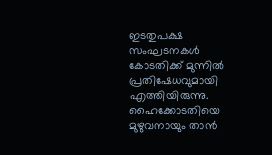ഇടതുപക്ഷ സംഘടനകള്‍ കോടതിക്ക് മുന്നില്‍ പ്രതിഷേധവുമായി എത്തിയിരുന്നു. ഹൈക്കോടതിയെ മുഴുവനായും താന്‍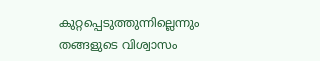കുറ്റപ്പെടുത്തുന്നില്ലെന്നും തങ്ങളുടെ വിശ്വാസം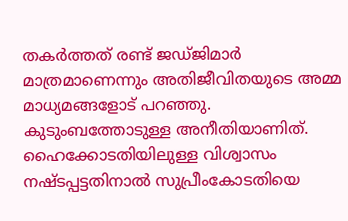തകര്‍ത്തത് രണ്ട് ജഡ്ജിമാര്‍ മാത്രമാണെന്നും അതിജീവിതയുടെ അമ്മ മാധ്യമങ്ങളോട് പറഞ്ഞു. കുടുംബത്തോടുള്ള അനീതിയാണിത്. ഹൈക്കോടതിയിലുള്ള വിശ്വാസം നഷ്ടപ്പട്ടതിനാല്‍ സുപ്രീംകോടതിയെ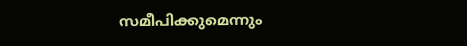സമീപിക്കുമെന്നും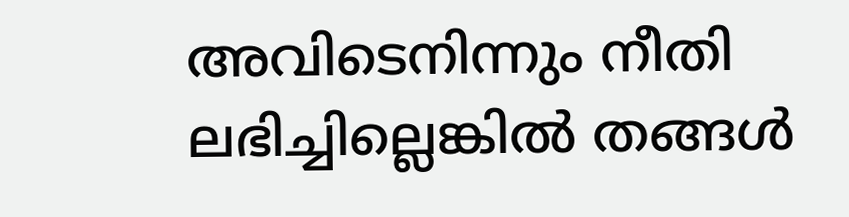അവിടെനിന്നും നീതി ലഭിച്ചില്ലെങ്കില്‍ തങ്ങള്‍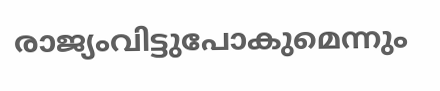രാജ്യംവിട്ടുപോകുമെന്നും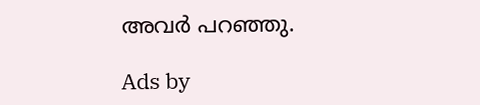അവര്‍ പറഞ്ഞു.

Ads by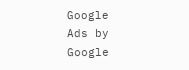Google
Ads by Google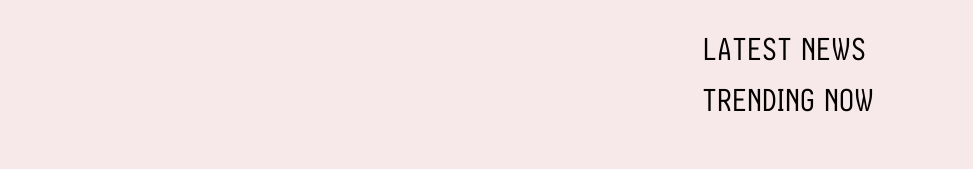LATEST NEWS
TRENDING NOW